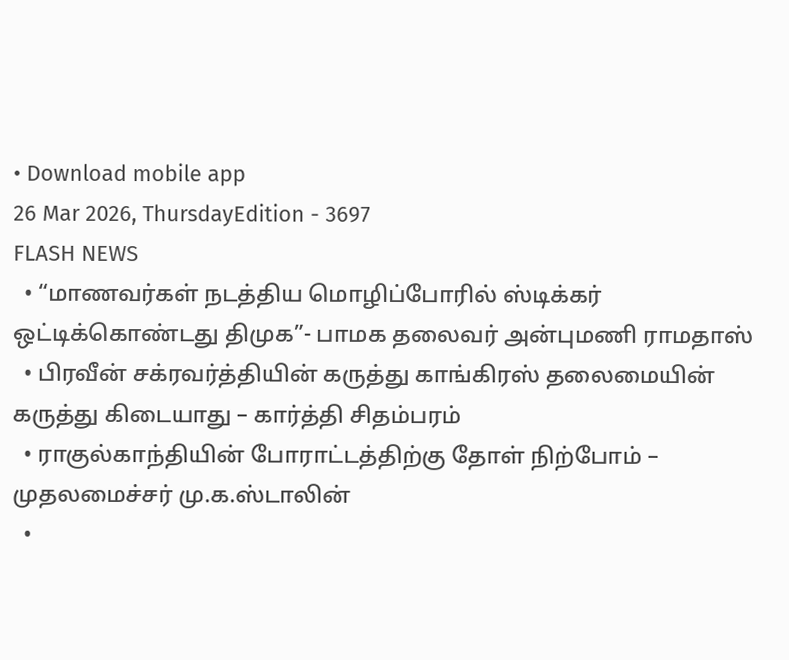• Download mobile app
26 Mar 2026, ThursdayEdition - 3697
FLASH NEWS
  • “மாணவர்கள் நடத்திய மொழிப்போரில் ஸ்டிக்கர் ஒட்டிக்கொண்டது திமுக”- பாமக தலைவர் அன்புமணி ராமதாஸ்
  • பிரவீன் சக்ரவர்த்தியின் கருத்து காங்கிரஸ் தலைமையின் கருத்து கிடையாது – கார்த்தி சிதம்பரம்
  • ராகுல்காந்தியின் போராட்டத்திற்கு தோள் நிற்போம் – முதலமைச்சர் மு.க.ஸ்டாலின்
  •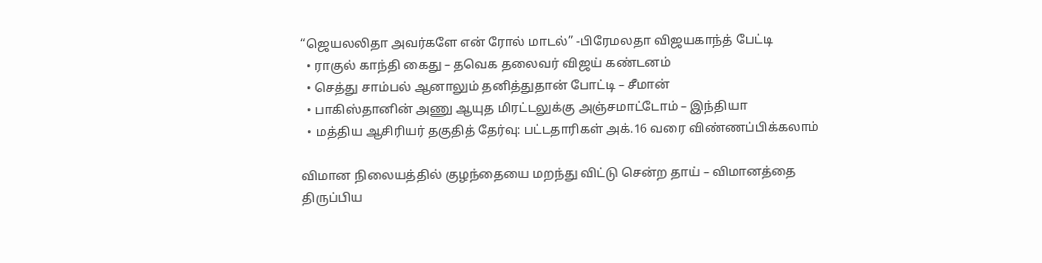“ஜெயலலிதா அவர்களே என் ரோல் மாடல்” -பிரேமலதா விஜயகாந்த் பேட்டி
  • ராகுல் காந்தி கைது – தவெக தலைவர் விஜய் கண்டனம்
  • செத்து சாம்பல் ஆனாலும் தனித்துதான் போட்டி – சீமான்
  • பாகிஸ்தானின் அணு ஆயுத மிரட்டலுக்கு அஞ்சமாட்டோம் – இந்தியா
  • மத்திய ஆசிரியர் தகுதித் தேர்வு: பட்டதாரிகள் அக்.16 வரை விண்ணப்பிக்கலாம்

விமான நிலையத்தில் குழந்தையை மறந்து விட்டு சென்ற தாய் – விமானத்தை திருப்பிய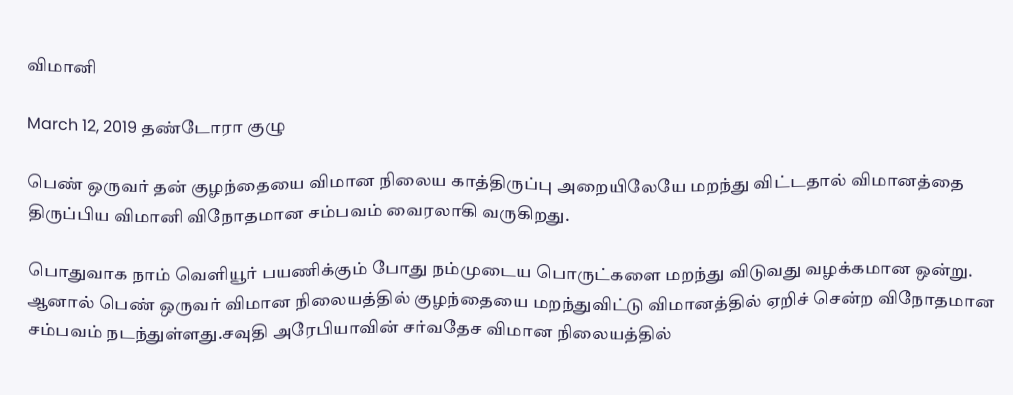விமானி

March 12, 2019 தண்டோரா குழு

பெண் ஒருவர் தன் குழந்தையை விமான நிலைய காத்திருப்பு அறையிலேயே மறந்து விட்டதால் விமானத்தை திருப்பிய விமானி விநோதமான சம்பவம் வைரலாகி வருகிறது.

பொதுவாக நாம் வெளியூர் பயணிக்கும் போது நம்முடைய பொருட்களை மறந்து விடுவது வழக்கமான ஒன்று. ஆனால் பெண் ஒருவர் விமான நிலையத்தில் குழந்தையை மறந்துவிட்டு விமானத்தில் ஏறிச் சென்ற விநோதமான சம்பவம் நடந்துள்ளது.சவுதி அரேபியாவின் சர்வதேச விமான நிலையத்தில்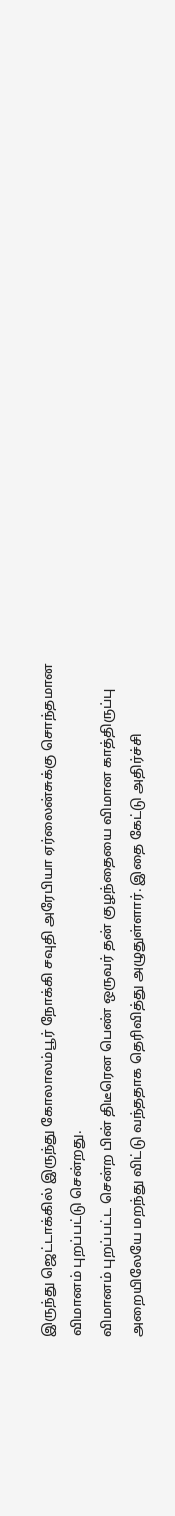இருந்து ஜெட்டாக்கில் இருந்து கோலாலம்பூர் நோக்கி சவுதி அரேபியா ஏர்லைன்சுக்கு சொந்தமான விமானம் புறப்பட்டு சென்றது.
விமானம் புறப்பட்ட சென்ற பின் திடீரென பெண் ஒருவர் தன் குழந்தையை விமான காத்திருப்பு அறையிலேயே மறந்து விட்டு வந்ததாக தெரிவித்து அழுதுள்ளார். இதை கேட்டு அதிர்ச்சி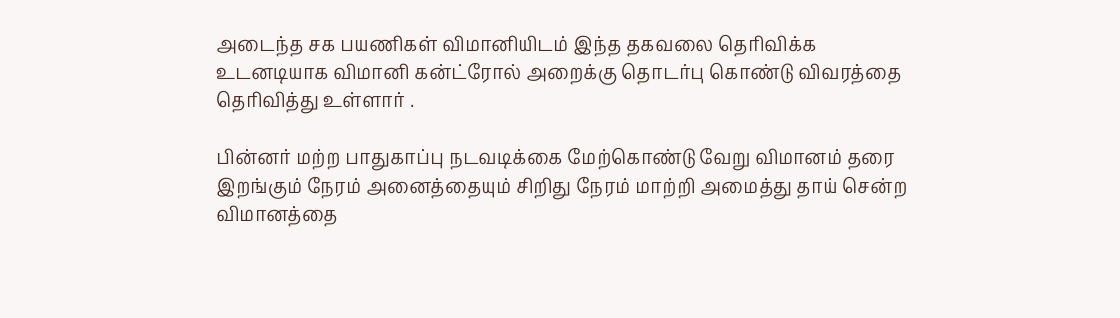அடைந்த சக பயணிகள் விமானியிடம் இந்த தகவலை தெரிவிக்க உடனடியாக விமானி கன்ட்ரோல் அறைக்கு தொடர்பு கொண்டு விவரத்தை தெரிவித்து உள்ளார் .

பின்னர் மற்ற பாதுகாப்பு நடவடிக்கை மேற்கொண்டு வேறு விமானம் தரை இறங்கும் நேரம் அனைத்தையும் சிறிது நேரம் மாற்றி அமைத்து தாய் சென்ற விமானத்தை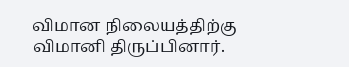விமான நிலையத்திற்கு விமானி திருப்பினார்.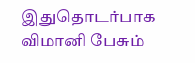இதுதொடர்பாக விமானி பேசும்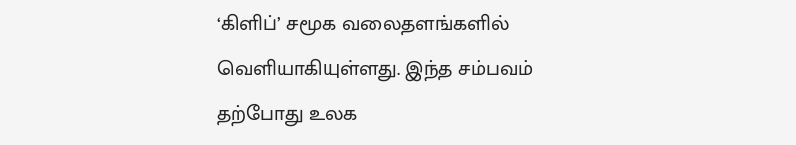‘கிளிப்’ சமூக வலைதளங்களில் வெளியாகியுள்ளது. இந்த சம்பவம் தற்போது உலக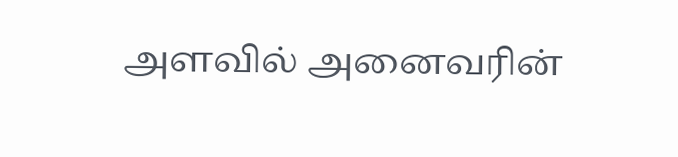அளவில் அனைவரின்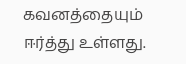கவனத்தையும் ஈர்த்து உள்ளது.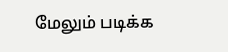மேலும் படிக்க